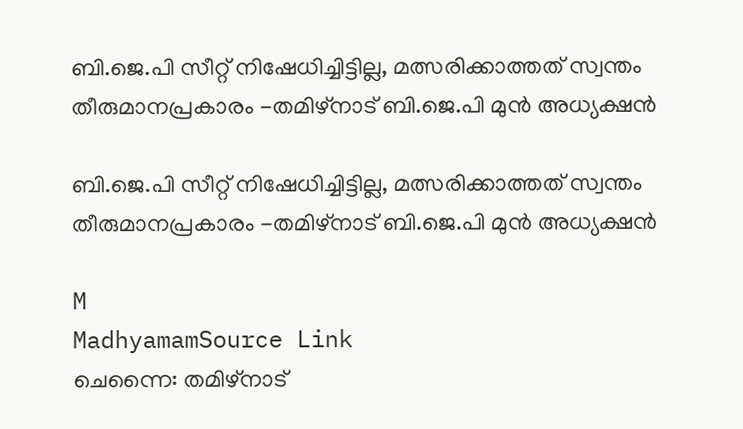ബി.ജെ.പി സീറ്റ് നിഷേധിച്ചിട്ടില്ല, മത്സരിക്കാത്തത് സ്വന്തം തീരുമാനപ്രകാരം -തമിഴ്നാട് ബി.ജെ.പി മുൻ അധ്യക്ഷൻ

ബി.ജെ.പി സീറ്റ് നിഷേധിച്ചിട്ടില്ല, മത്സരിക്കാത്തത് സ്വന്തം തീരുമാനപ്രകാരം -തമിഴ്നാട് ബി.ജെ.പി മുൻ അധ്യക്ഷൻ

M
MadhyamamSource Link
ചെന്നൈ: തമിഴ്നാട്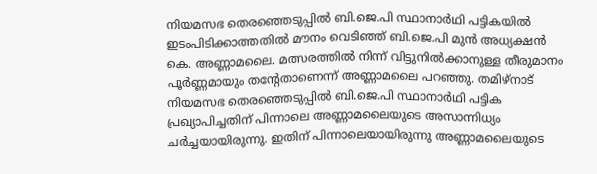നിയമസഭ തെരഞ്ഞെടുപ്പിൽ ബി.ജെ.പി സ്ഥാനാർഥി പട്ടികയിൽ ഇടംപിടിക്കാത്തതിൽ മൗനം വെടിഞ്ഞ് ബി.ജെ.പി മുൻ അധ്യക്ഷൻ കെ. അണ്ണാമലൈ. മത്സരത്തിൽ നിന്ന് വിട്ടുനിൽക്കാനുള്ള തീരുമാനം പൂർണ്ണമായും തന്റേതാണെന്ന് അണ്ണാമലൈ പറഞ്ഞു. തമിഴ്നാട് നിയമസഭ തെരഞ്ഞെടുപ്പിൽ ബി.ജെ.പി സ്ഥാനാർഥി പട്ടിക പ്രഖ്യാപിച്ചതിന് പിന്നാലെ അണ്ണാമലൈയുടെ അസാന്നിധ്യം ചർച്ചയായിരുന്നു. ഇതിന് പിന്നാലെയായിരുന്നു അണ്ണാമലൈയുടെ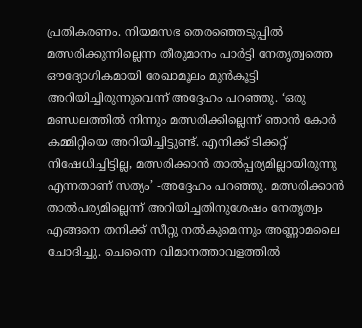പ്രതികരണം. നിയമസഭ തെരഞ്ഞെടുപ്പിൽ മത്സരിക്കുന്നില്ലെന്ന തീരുമാനം പാർട്ടി നേതൃത്വത്തെ ഔദ്യോഗികമായി രേഖാമൂലം മുൻകൂട്ടി അറിയിച്ചിരുന്നുവെന്ന് അദ്ദേഹം പറഞ്ഞു. ‘ഒരു മണ്ഡലത്തിൽ നിന്നും മത്സരിക്കില്ലെന്ന് ഞാൻ കോർ കമ്മിറ്റിയെ അറിയിച്ചിട്ടുണ്ട്. എനിക്ക് ടിക്കറ്റ് നിഷേധിച്ചിട്ടില്ല, മത്സരിക്കാൻ താൽപ്പര്യമില്ലായിരുന്നു എന്നതാണ് സത്യം’ -അദ്ദേഹം പറഞ്ഞു. മത്സരിക്കാൻ താൽപര്യമില്ലെന്ന് അറിയിച്ചതിനുശേഷം നേതൃത്വം എങ്ങനെ തനിക്ക് സീറ്റു നൽകുമെന്നും അണ്ണാമലൈ ചോദിച്ചു. ചെന്നൈ വിമാനത്താവളത്തിൽ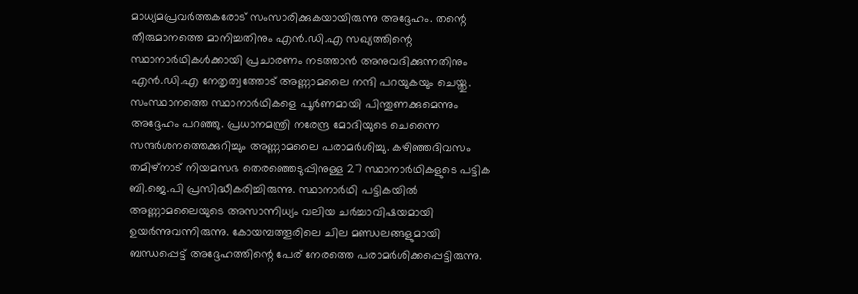മാധ്യമപ്രവർത്തകരോട് സംസാരിക്കുകയായിരുന്നു അദ്ദേഹം. തന്റെ തീരുമാനത്തെ മാനിച്ചതിനും എൻ.ഡി.എ സഖ്യത്തിന്റെ സ്ഥാനാർഥികൾക്കായി പ്രചാരണം നടത്താൻ അനുവദിക്കുന്നതിനും എൻ.ഡി.എ നേതൃത്വത്തോട് അണ്ണാമലൈ നന്ദി പറയുകയും ചെയ്തു. സംസ്ഥാനത്തെ സ്ഥാനാർഥികളെ പൂർണമായി പിന്തുണക്കുമെന്നും അദ്ദേഹം പറഞ്ഞു. പ്രധാനമന്ത്രി നരേന്ദ്ര മോദിയുടെ ചെന്നൈ സന്ദർശനത്തെക്കുറിച്ചും അണ്ണാമലൈ പരാമർശിച്ചു. കഴിഞ്ഞദിവസം തമിഴ്നാട് നിയമസഭ തെരഞ്ഞെടുപ്പിനുള്ള 27 സ്ഥാനാർഥികളുടെ പട്ടിക ബി.ജെ.പി പ്രസിദ്ധീകരിച്ചിരുന്നു. സ്ഥാനാർഥി പട്ടികയിൽ അണ്ണാമലൈയുടെ അസാന്നിധ്യം വലിയ ചർച്ചാവിഷയമായി ഉയർന്നുവന്നിരുന്നു. കോയമ്പത്തൂരിലെ ചില മണ്ഡലങ്ങളുമായി ബന്ധപ്പെട്ട് അദ്ദേഹത്തിന്റെ പേര് നേരത്തെ പരാമർശിക്കപ്പെട്ടിരുന്നു.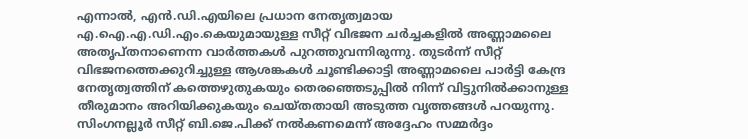എന്നാൽ, എൻ.ഡി.എയിലെ പ്രധാന നേതൃത്വമായ എ.ഐ.എ.ഡി.എം.കെയുമായുള്ള സീറ്റ് വിഭജന ചർച്ചകളിൽ അണ്ണാമലൈ അതൃപ്തനാണെന്ന വാർത്തകൾ പുറത്തുവന്നിരുന്നു. തുടർന്ന് സീറ്റ് വിഭജനത്തെക്കുറിച്ചുള്ള ആശങ്കകൾ ചൂണ്ടിക്കാട്ടി അണ്ണാമലൈ പാർട്ടി കേന്ദ്ര നേതൃത്വത്തിന് കത്തെഴുതുകയും തെരഞ്ഞെടുപ്പിൽ നിന്ന് വിട്ടുനിൽക്കാനുള്ള തീരുമാനം അറിയിക്കുകയും ചെയ്തതായി അടുത്ത വൃത്തങ്ങൾ പറയുന്നു. സിംഗനല്ലൂർ സീറ്റ് ബി.ജെ.പിക്ക് നൽകണമെന്ന് അദ്ദേഹം സമ്മർദ്ദം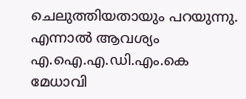ചെലുത്തിയതായും പറയുന്നു. എന്നാൽ ആവശ്യം എ.ഐ.എ.ഡി.എം.കെ മേധാവി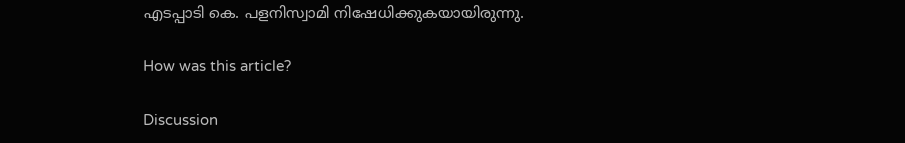എടപ്പാടി കെ. പളനിസ്വാമി നിഷേധിക്കുകയായിരുന്നു.

How was this article?

Discussion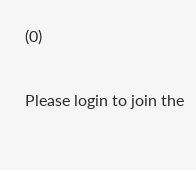(0)

Please login to join the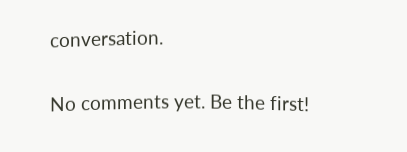conversation.

No comments yet. Be the first!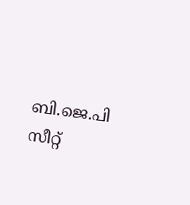ബി.ജെ.പി സീറ്റ്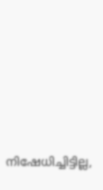നിഷേധിച്ചിട്ടില്ല,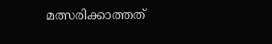മത്സരിക്കാത്തത്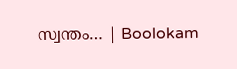സ്വന്തം… | Boolokam